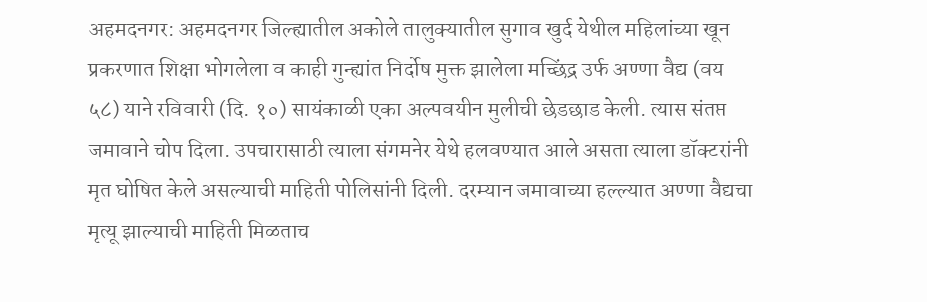अहमदनगर: अहमदनगर जिल्ह्यातील अकोले तालुक्यातील सुगाव खुर्द येथील महिलांच्या खून प्रकरणात शिक्षा भोगलेला व काही गुन्ह्यांत निर्दोष मुक्त झालेला मच्छिंद्र उर्फ अण्णा वैद्य (वय ५८) याने रविवारी (दि. १०) सायंकाळी एका अल्पवयीन मुलीची छेडछाड केली. त्यास संतप्त जमावाने चोप दिला. उपचारासाठी त्याला संगमनेर येथे हलवण्यात आले असता त्याला डॉक्टरांनी मृत घोषित केले असल्याची माहिती पोलिसांनी दिली. दरम्यान जमावाच्या हल्ल्यात अण्णा वैद्यचा मृत्यू झाल्याची माहिती मिळताच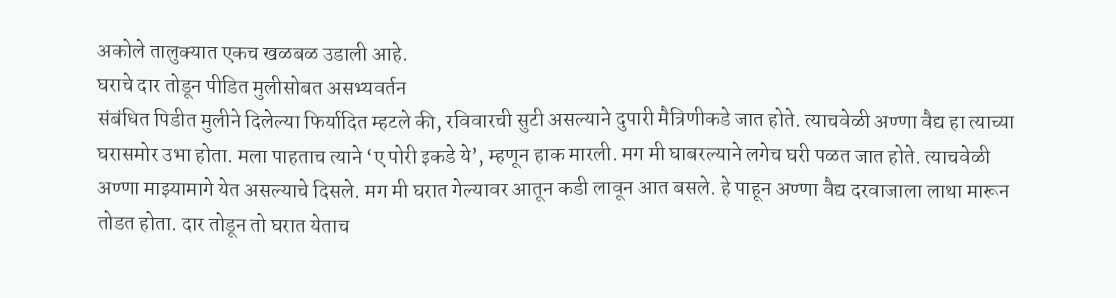अकोले तालुक्यात एकच खळबळ उडाली आहे.
घराचे दार तोडून पीडित मुलीसोबत असभ्यवर्तन
संबंधित पिडीत मुलीने दिलेल्या फिर्यादित म्हटले की, रविवारची सुटी असल्याने दुपारी मैत्रिणीकडे जात होते. त्याचवेळी अण्णा वैद्य हा त्याच्या घरासमोर उभा होता. मला पाहताच त्याने ‘ए पोरी इकडे ये’, म्हणून हाक मारली. मग मी घाबरल्याने लगेच घरी पळत जात होते. त्याचवेळी अण्णा माझ्यामागे येत असल्याचे दिसले. मग मी घरात गेल्यावर आतून कडी लावून आत बसले. हे पाहून अण्णा वैद्य दरवाजाला लाथा मारून तोडत होता. दार तोडून तो घरात येताच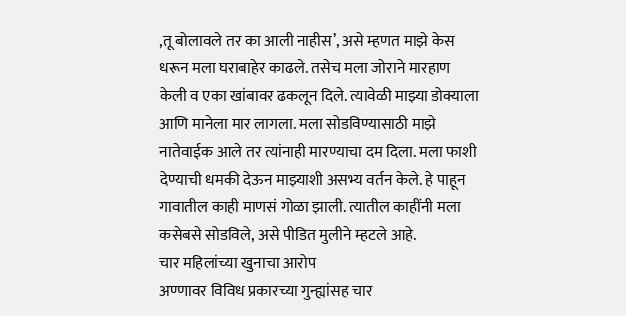,तू बोलावले तर का आली नाहीस’, असे म्हणत माझे केस धरून मला घराबाहेर काढले. तसेच मला जोराने मारहाण केली व एका खांबावर ढकलून दिले. त्यावेळी माझ्या डोक्याला आणि मानेला मार लागला. मला सोडविण्यासाठी माझे नातेवाईक आले तर त्यांनाही मारण्याचा दम दिला. मला फाशी देण्याची धमकी देऊन माझ्याशी असभ्य वर्तन केले. हे पाहून गावातील काही माणसं गोळा झाली. त्यातील काहींनी मला कसेबसे सोडविले, असे पीडित मुलीने म्हटले आहे.
चार महिलांच्या खुनाचा आरोप
अण्णावर विविध प्रकारच्या गुन्ह्यांसह चार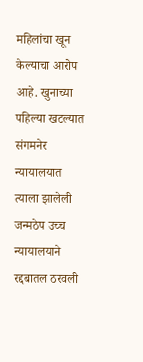महिलांचा खून केल्याचा आरोप आहे. खुनाच्या पहिल्या खटल्यात संगमनेर न्यायालयात त्याला झालेली जन्मठेप उच्च न्यायालयाने रद्दबातल ठरवली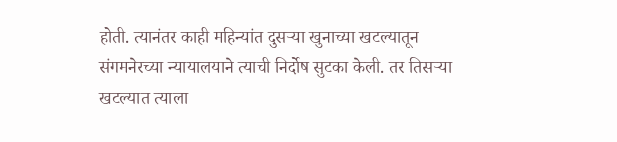होती. त्यानंतर काही महिन्यांत दुसऱ्या खुनाच्या खटल्यातून संगमनेरच्या न्यायालयाने त्याची निर्दोष सुटका केली. तर तिसऱ्या खटल्यात त्याला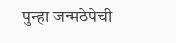पुन्हा जन्मठेपेची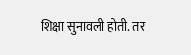शिक्षा सुनावली होती. तर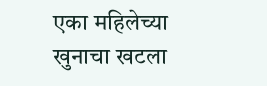एका महिलेच्या खुनाचा खटला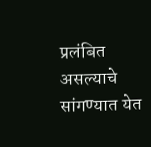प्रलंबित असल्याचे सांगण्यात येत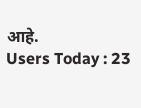आहे.
Users Today : 23